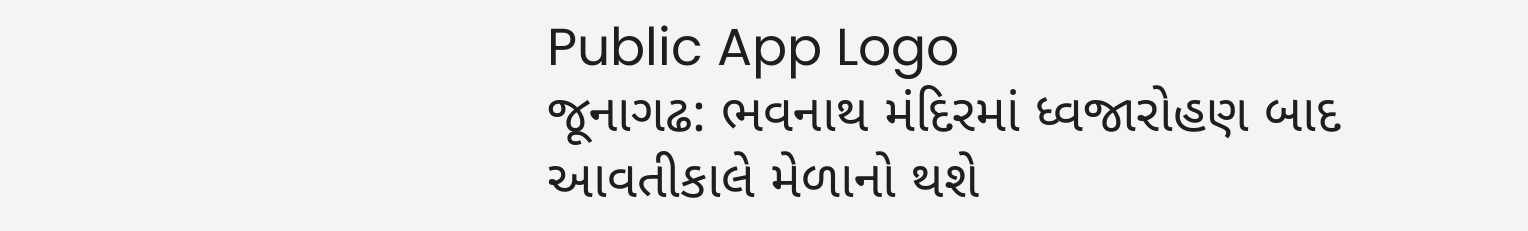Public App Logo
જૂનાગઢ: ભવનાથ મંદિરમાં ધ્વજારોહણ બાદ આવતીકાલે મેળાનો થશે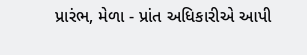પ્રારંભ, મેળા - પ્રાંત અધિકારીએ આપી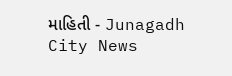માહિતી - Junagadh City News